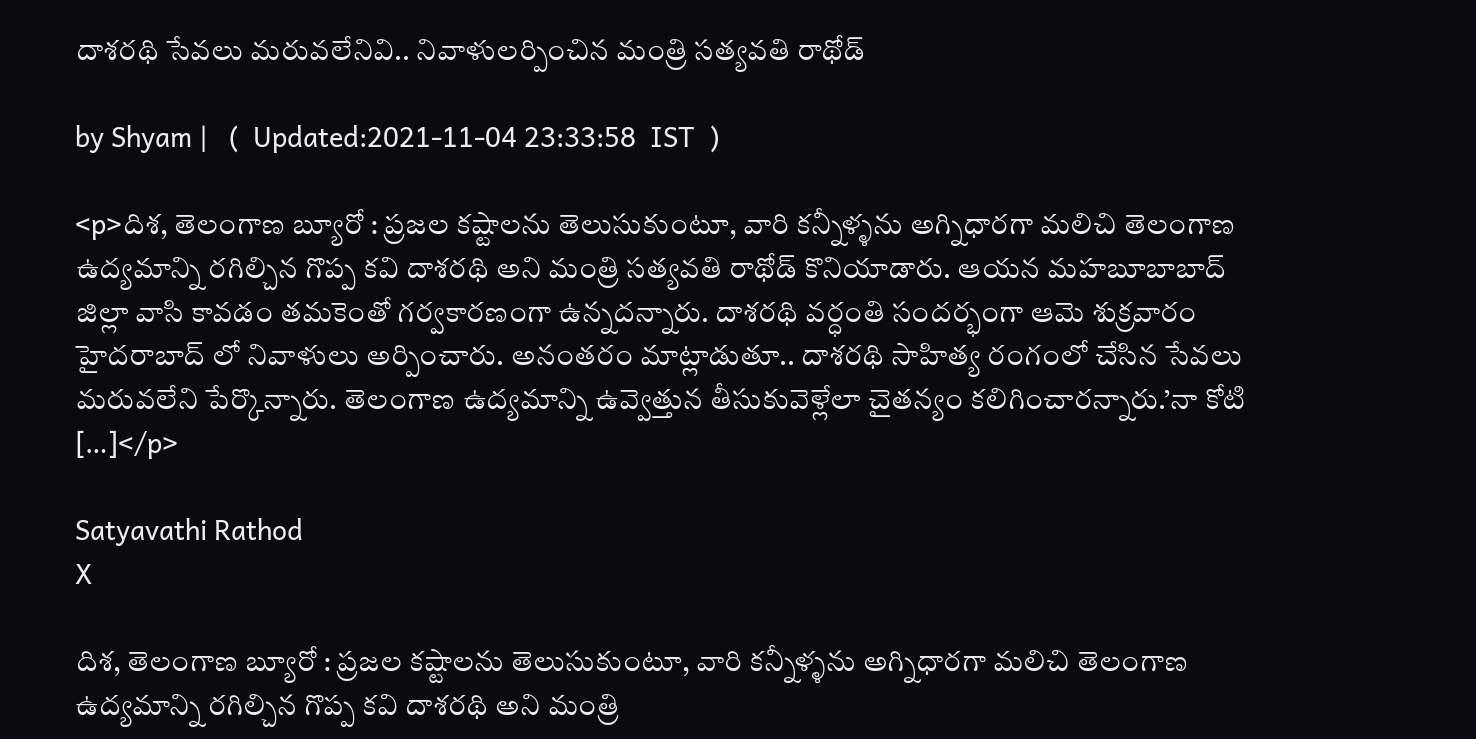దాశరథి సేవలు మరువలేనివి.. నివాళులర్పించిన మంత్రి సత్యవతి రాథోడ్

by Shyam |   (  Updated:2021-11-04 23:33:58  IST  )

<p>దిశ, తెలంగాణ బ్యూరో : ప్రజల కష్టాలను తెలుసుకుంటూ, వారి కన్నీళ్ళను అగ్నిధారగా మలిచి తెలంగాణ ఉద్యమాన్ని రగిల్చిన గొప్ప కవి దాశరథి అని మంత్రి సత్యవతి రాథోడ్ కొనియాడారు. ఆయన మహబూబాబాద్ జిల్లా వాసి కావడం తమకెంతో గర్వకారణం‌గా ఉన్నదన్నారు. దాశరథి వర్ధంతి సందర్భంగా ఆమె శుక్రవారం హైదరాబాద్ లో నివాళులు అర్పించారు. అనంతరం మాట్లాడుతూ.. దాశరథి సాహిత్య రంగంలో చేసిన సేవలు మరువలేని పేర్కొన్నారు. తెలంగాణ ఉద్యమాన్ని ఉవ్వెత్తున తీసుకువెళ్లేలా చైతన్యం కలిగించారన్నారు.’నా కోటి […]</p>

Satyavathi Rathod
X

దిశ, తెలంగాణ బ్యూరో : ప్రజల కష్టాలను తెలుసుకుంటూ, వారి కన్నీళ్ళను అగ్నిధారగా మలిచి తెలంగాణ ఉద్యమాన్ని రగిల్చిన గొప్ప కవి దాశరథి అని మంత్రి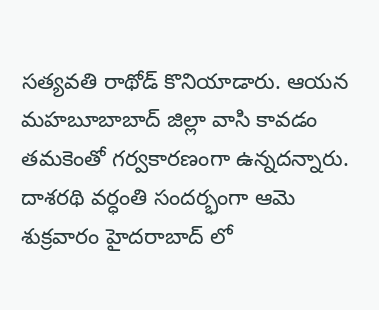సత్యవతి రాథోడ్ కొనియాడారు. ఆయన మహబూబాబాద్ జిల్లా వాసి కావడం తమకెంతో గర్వకారణం‌గా ఉన్నదన్నారు. దాశరథి వర్ధంతి సందర్భంగా ఆమె శుక్రవారం హైదరాబాద్ లో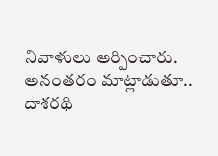నివాళులు అర్పించారు. అనంతరం మాట్లాడుతూ.. దాశరథి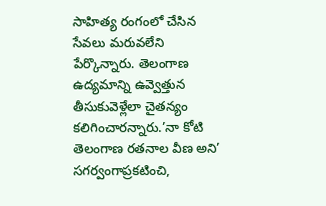సాహిత్య రంగంలో చేసిన సేవలు మరువలేని పేర్కొన్నారు. తెలంగాణ ఉద్యమాన్ని ఉవ్వెత్తున తీసుకువెళ్లేలా చైతన్యం కలిగించారన్నారు.’నా కోటి తెలంగాణ రతనాల వీణ అని’ సగర్వంగాప్రకటించి,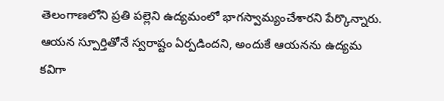తెలంగాణలోని ప్రతి పల్లెని ఉద్యమంలో భాగస్వామ్యంచేశారని పేర్కొన్నారు. ఆయన స్పూర్తితో‌నే స్వరాష్టం ఏర్పడిందని, అందుకే ఆయనను ఉద్యమ కవిగా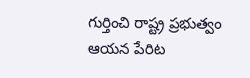గుర్తించి రాష్ట్ర ప్రభుత్వం ఆయన పేరిట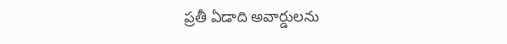ప్రతీ ఏడాది అవార్డులను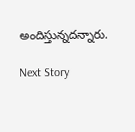అందిస్తున్నదన్నారు.

Next Story